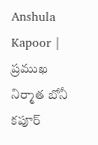Anshula Kapoor | ప్రముఖ నిర్మాత బోనీ కపూర్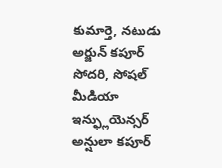కుమార్తె, నటుడు అర్జున్ కపూర్ సోదరి, సోషల్ మీడియా ఇన్ఫ్లుయెన్సర్ అన్షులా కపూర్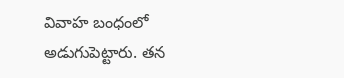వివాహ బంధంలో అడుగుపెట్టారు. తన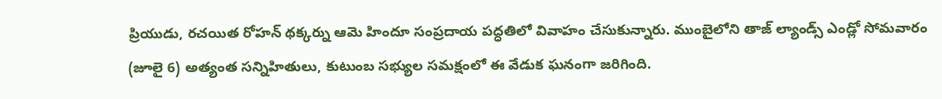ప్రియుడు, రచయిత రోహన్ థక్కర్ను ఆమె హిందూ సంప్రదాయ పద్ధతిలో వివాహం చేసుకున్నారు. ముంబైలోని తాజ్ ల్యాండ్స్ ఎండ్లో సోమవారం (జూలై 6) అత్యంత సన్నిహితులు, కుటుంబ సభ్యుల సమక్షంలో ఈ వేడుక ఘనంగా జరిగింది.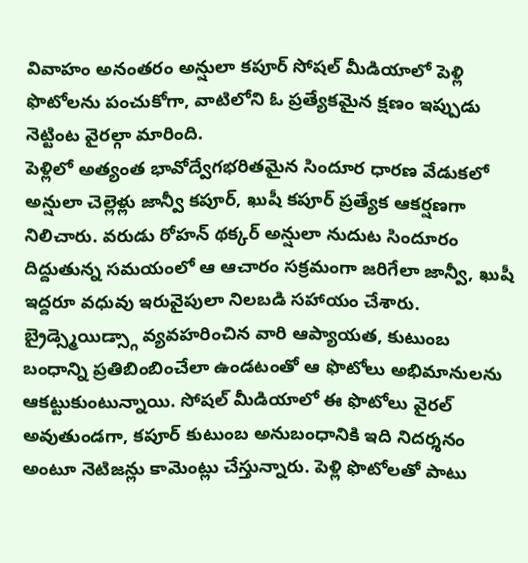వివాహం అనంతరం అన్షులా కపూర్ సోషల్ మీడియాలో పెళ్లి ఫొటోలను పంచుకోగా, వాటిలోని ఓ ప్రత్యేకమైన క్షణం ఇప్పుడు నెట్టింట వైరల్గా మారింది.
పెళ్లిలో అత్యంత భావోద్వేగభరితమైన సిందూర ధారణ వేడుకలో అన్షులా చెల్లెళ్లు జాన్వీ కపూర్, ఖుషీ కపూర్ ప్రత్యేక ఆకర్షణగా నిలిచారు. వరుడు రోహన్ థక్కర్ అన్షులా నుదుట సిందూరం దిద్దుతున్న సమయంలో ఆ ఆచారం సక్రమంగా జరిగేలా జాన్వీ, ఖుషీ ఇద్దరూ వధువు ఇరువైపులా నిలబడి సహాయం చేశారు. బ్రైడ్స్మెయిడ్స్గా వ్యవహరించిన వారి ఆప్యాయత, కుటుంబ బంధాన్ని ప్రతిబింబించేలా ఉండటంతో ఆ ఫొటోలు అభిమానులను ఆకట్టుకుంటున్నాయి. సోషల్ మీడియాలో ఈ ఫొటోలు వైరల్ అవుతుండగా, కపూర్ కుటుంబ అనుబంధానికి ఇది నిదర్శనం అంటూ నెటిజన్లు కామెంట్లు చేస్తున్నారు. పెళ్లి ఫొటోలతో పాటు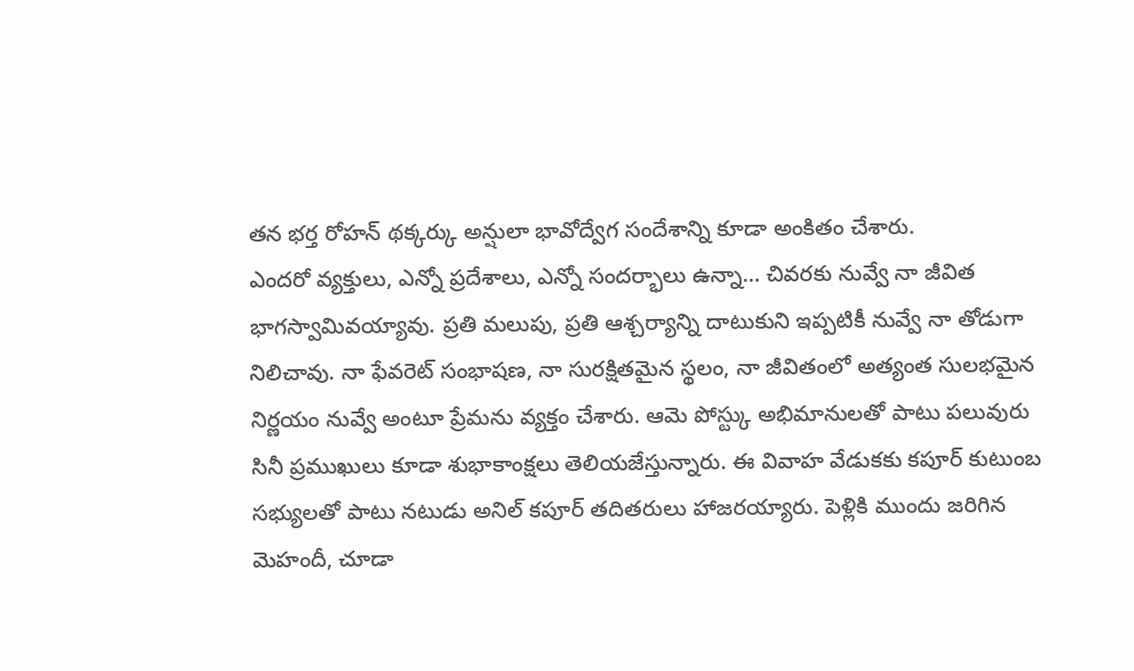తన భర్త రోహన్ థక్కర్కు అన్షులా భావోద్వేగ సందేశాన్ని కూడా అంకితం చేశారు.
ఎందరో వ్యక్తులు, ఎన్నో ప్రదేశాలు, ఎన్నో సందర్భాలు ఉన్నా… చివరకు నువ్వే నా జీవిత భాగస్వామివయ్యావు. ప్రతి మలుపు, ప్రతి ఆశ్చర్యాన్ని దాటుకుని ఇప్పటికీ నువ్వే నా తోడుగా నిలిచావు. నా ఫేవరెట్ సంభాషణ, నా సురక్షితమైన స్థలం, నా జీవితంలో అత్యంత సులభమైన నిర్ణయం నువ్వే అంటూ ప్రేమను వ్యక్తం చేశారు. ఆమె పోస్ట్కు అభిమానులతో పాటు పలువురు సినీ ప్రముఖులు కూడా శుభాకాంక్షలు తెలియజేస్తున్నారు. ఈ వివాహ వేడుకకు కపూర్ కుటుంబ సభ్యులతో పాటు నటుడు అనిల్ కపూర్ తదితరులు హాజరయ్యారు. పెళ్లికి ముందు జరిగిన మెహందీ, చూడా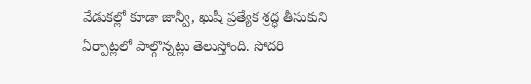వేడుకల్లో కూడా జాన్వీ, ఖుషీ ప్రత్యేక శ్రద్ధ తీసుకుని ఏర్పాట్లలో పాల్గొన్నట్లు తెలుస్తోంది. సోదరి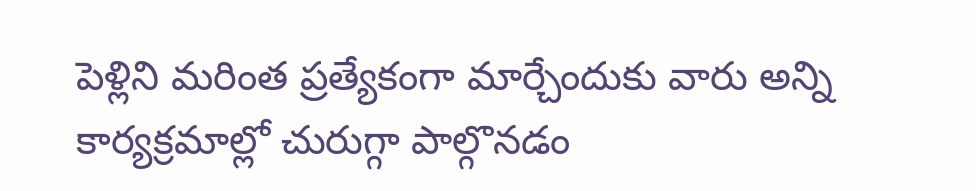పెళ్లిని మరింత ప్రత్యేకంగా మార్చేందుకు వారు అన్ని కార్యక్రమాల్లో చురుగ్గా పాల్గొనడం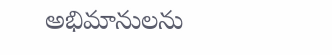అభిమానులను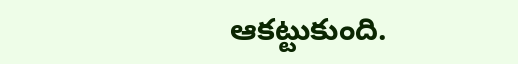ఆకట్టుకుంది.